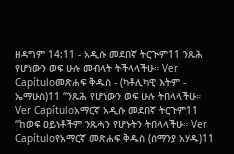ዘዳግም 14:11 - አዲሱ መደበኛ ትርጒም11 ንጹሕ የሆነውን ወፍ ሁሉ መብላት ትችላላችሁ። Ver Capítuloመጽሐፍ ቅዱስ - (ካቶሊካዊ እትም - ኤማሁስ)11 “ንጹሕ የሆነውን ወፍ ሁሉ ትበላላችሁ። Ver Capítuloአማርኛ አዲሱ መደበኛ ትርጉም11 “ከወፍ ዐይነቶችም ንጹሓን የሆኑትን ትበላላችሁ። Ver Capítuloየአማርኛ መጽሐፍ ቅዱስ (ሰማንያ አሃዱ)11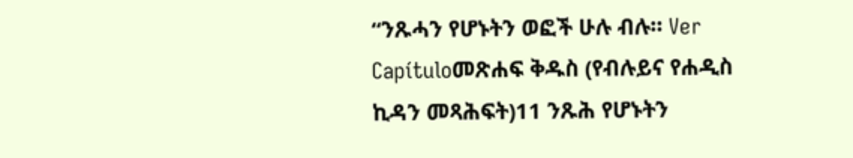“ንጹሓን የሆኑትን ወፎች ሁሉ ብሉ። Ver Capítuloመጽሐፍ ቅዱስ (የብሉይና የሐዲስ ኪዳን መጻሕፍት)11 ንጹሕ የሆኑትን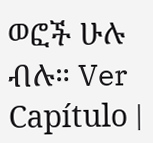ወፎች ሁሉ ብሉ። Ver Capítulo |